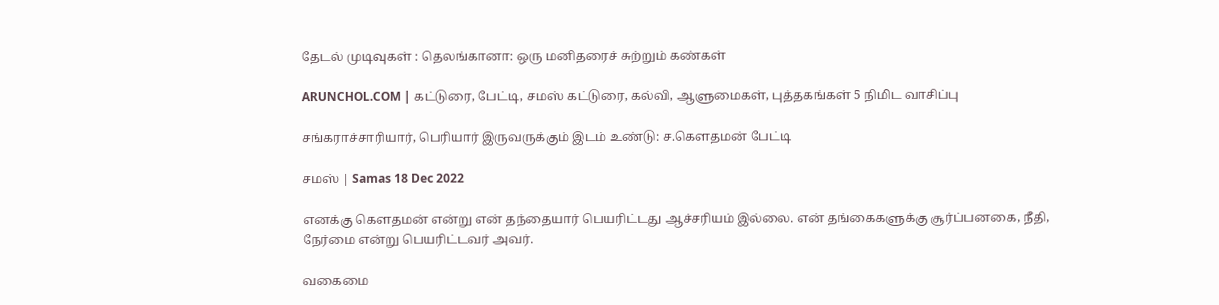தேடல் முடிவுகள் : தெலங்கானா: ஒரு மனிதரைச் சுற்றும் கண்கள்

ARUNCHOL.COM | கட்டுரை, பேட்டி, சமஸ் கட்டுரை, கல்வி, ஆளுமைகள், புத்தகங்கள் 5 நிமிட வாசிப்பு

சங்கராச்சாரியார், பெரியார் இருவருக்கும் இடம் உண்டு: ச.கௌதமன் பேட்டி

சமஸ் | Samas 18 Dec 2022

எனக்கு கௌதமன் என்று என் தந்தையார் பெயரிட்டது ஆச்சரியம் இல்லை. என் தங்கைகளுக்கு சூர்ப்பனகை, நீதி, நேர்மை என்று பெயரிட்டவர் அவர்.

வகைமை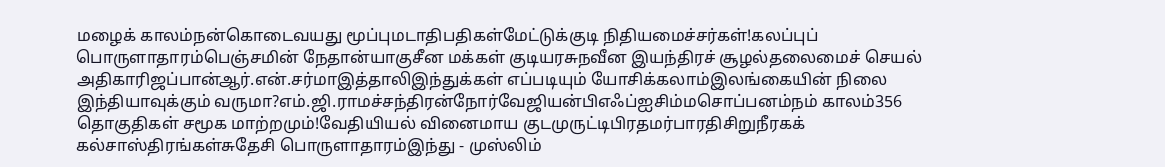மழைக் காலம்நன்கொடைவயது மூப்புமடாதிபதிகள்மேட்டுக்குடி நிதியமைச்சர்கள்!கலப்புப் பொருளாதாரம்பெஞ்சமின் நேதான்யாகுசீன மக்கள் குடியரசுநவீன இயந்திரச் சூழல்தலைமைச் செயல் அதிகாரிஜப்பான்ஆர்.என்.சர்மாஇத்தாலிஇந்துக்கள் எப்படியும் யோசிக்கலாம்இலங்கையின் நிலை இந்தியாவுக்கும் வருமா?எம்.ஜி.ராமச்சந்திரன்நோர்வேஜியன்பிஎஃப்ஐசிம்மசொப்பனம்நம் காலம்356 தொகுதிகள் சமூக மாற்றமும்!வேதியியல் வினைமாய குடமுருட்டிபிரதமர்பாரதிசிறுநீரகக் கல்சாஸ்திரங்கள்சுதேசி பொருளாதாரம்இந்து - முஸ்லிம்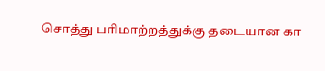சொத்து பரிமாற்றத்துக்கு தடையான கா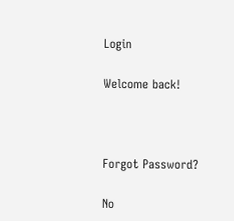Login

Welcome back!



Forgot Password?

No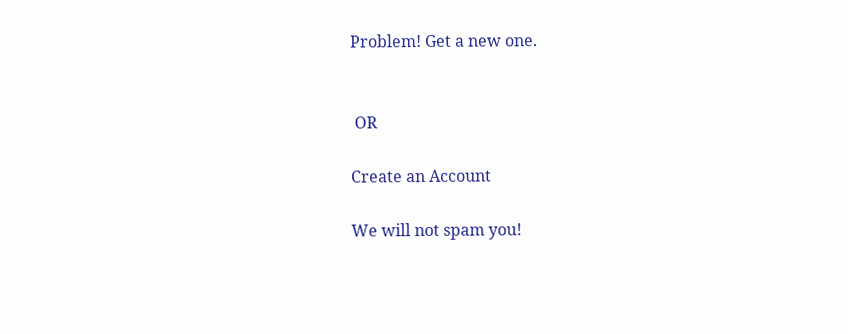Problem! Get a new one.


 OR

Create an Account

We will not spam you!